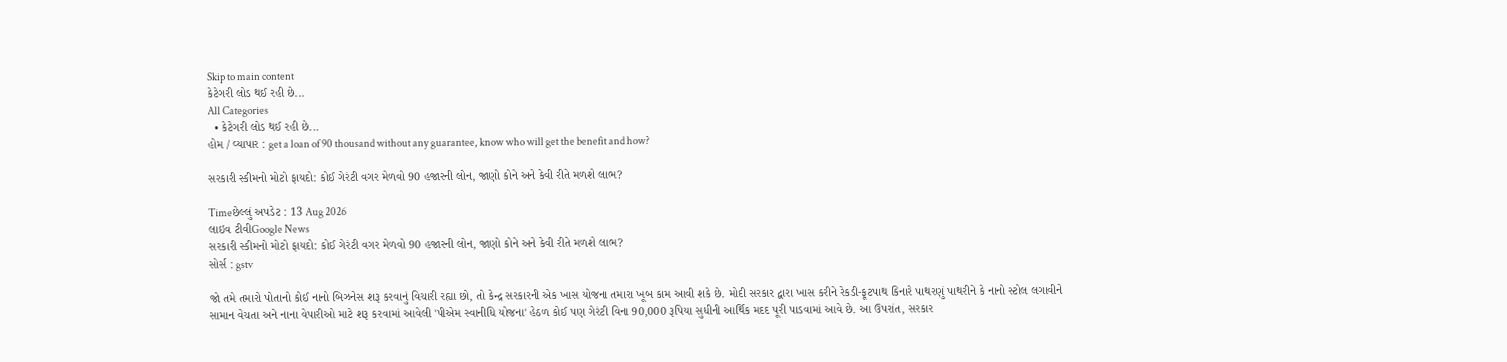Skip to main content
કેટેગરી લોડ થઈ રહી છે...
All Categories
  • કેટેગરી લોડ થઈ રહી છે...
હોમ / વ્યાપાર : get a loan of 90 thousand without any guarantee, know who will get the benefit and how?

સરકારી સ્કીમનો મોટો ફાયદો: કોઈ ગેરંટી વગર મેળવો 90 હજારની લોન, જાણો કોને અને કેવી રીતે મળશે લાભ?

Timeછેલ્લું અપડેટ : 13 Aug 2026
લાઇવ ટીવીGoogle News
સરકારી સ્કીમનો મોટો ફાયદો: કોઈ ગેરંટી વગર મેળવો 90 હજારની લોન, જાણો કોને અને કેવી રીતે મળશે લાભ?
સોર્સ : gstv

જો તમે તમારો પોતાનો કોઈ નાનો બિઝનેસ શરૂ કરવાનું વિચારી રહ્યા છો, તો કેન્દ્ર સરકારની એક ખાસ યોજના તમારા ખૂબ કામ આવી શકે છે. મોદી સરકાર દ્વારા ખાસ કરીને રેકડી-ફૂટપાથ કિનારે પાથરણું પાથરીને કે નાનો સ્ટોલ લગાવીને સામાન વેચતા અને નાના વેપારીઓ માટે શરૂ કરવામાં આવેલી 'પીએમ સ્વાનીધિ યોજના' હેઠળ કોઈ પણ ગેરંટી વિના 90,000 રૂપિયા સુધીની આર્થિક મદદ પૂરી પાડવામાં આવે છે. આ ઉપરાંત, સરકાર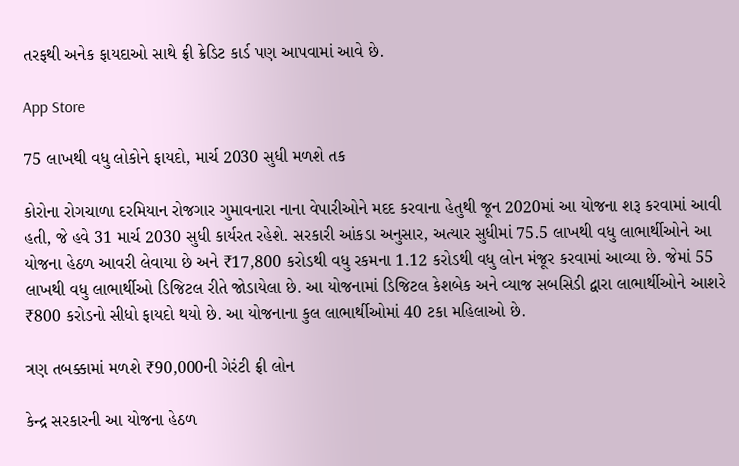તરફથી અનેક ફાયદાઓ સાથે ફ્રી ક્રેડિટ કાર્ડ પણ આપવામાં આવે છે.

App Store

75 લાખથી વધુ લોકોને ફાયદો, માર્ચ 2030 સુધી મળશે તક

કોરોના રોગચાળા દરમિયાન રોજગાર ગુમાવનારા નાના વેપારીઓને મદદ કરવાના હેતુથી જૂન 2020માં આ યોજના શરૂ કરવામાં આવી હતી, જે હવે 31 માર્ચ 2030 સુધી કાર્યરત રહેશે. સરકારી આંકડા અનુસાર, અત્યાર સુધીમાં 75.5 લાખથી વધુ લાભાર્થીઓને આ યોજના હેઠળ આવરી લેવાયા છે અને ₹17,800 કરોડથી વધુ રકમના 1.12 કરોડથી વધુ લોન મંજૂર કરવામાં આવ્યા છે. જેમાં 55 લાખથી વધુ લાભાર્થીઓ ડિજિટલ રીતે જોડાયેલા છે. આ યોજનામાં ડિજિટલ કેશબેક અને વ્યાજ સબસિડી દ્વારા લાભાર્થીઓને આશરે ₹800 કરોડનો સીધો ફાયદો થયો છે. આ યોજનાના કુલ લાભાર્થીઓમાં 40 ટકા મહિલાઓ છે.

ત્રણ તબક્કામાં મળશે ₹90,000ની ગેરંટી ફ્રી લોન

કેન્દ્ર સરકારની આ યોજના હેઠળ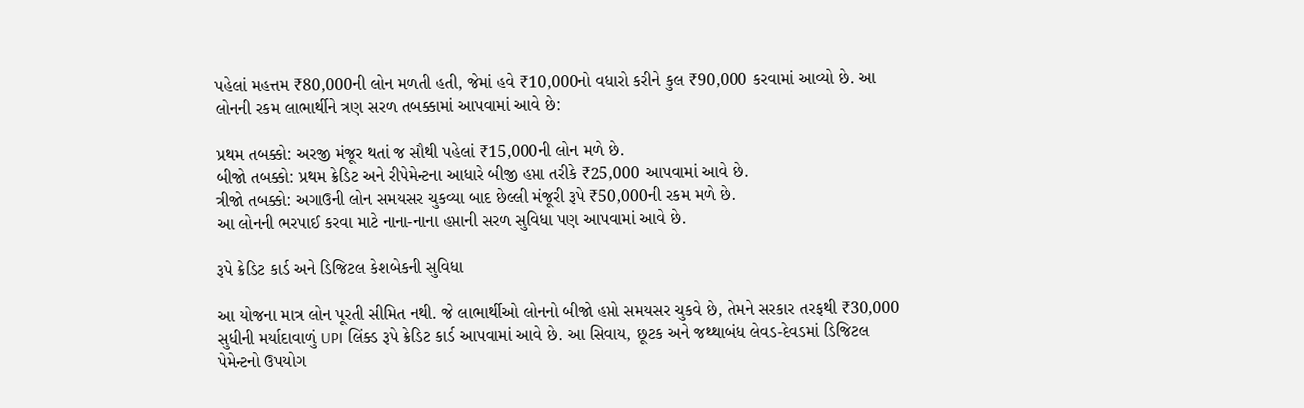પહેલાં મહત્તમ ₹80,000ની લોન મળતી હતી, જેમાં હવે ₹10,000નો વધારો કરીને કુલ ₹90,000 કરવામાં આવ્યો છે. આ લોનની રકમ લાભાર્થીને ત્રણ સરળ તબક્કામાં આપવામાં આવે છે:

પ્રથમ તબક્કો: અરજી મંજૂર થતાં જ સૌથી પહેલાં ₹15,000ની લોન મળે છે.
બીજો તબક્કો: પ્રથમ ક્રેડિટ અને રીપેમેન્ટના આધારે બીજી હપ્તા તરીકે ₹25,000 આપવામાં આવે છે.
ત્રીજો તબક્કો: અગાઉની લોન સમયસર ચુકવ્યા બાદ છેલ્લી મંજૂરી રૂપે ₹50,000ની રકમ મળે છે.
આ લોનની ભરપાઈ કરવા માટે નાના-નાના હપ્તાની સરળ સુવિધા પણ આપવામાં આવે છે.

રૂપે ક્રેડિટ કાર્ડ અને ડિજિટલ કેશબેકની સુવિધા

આ યોજના માત્ર લોન પૂરતી સીમિત નથી. જે લાભાર્થીઓ લોનનો બીજો હપ્તો સમયસર ચુકવે છે, તેમને સરકાર તરફથી ₹30,000 સુધીની મર્યાદાવાળું UPI લિંક્ડ રૂપે ક્રેડિટ કાર્ડ આપવામાં આવે છે. આ સિવાય, છૂટક અને જથ્થાબંધ લેવડ-દેવડમાં ડિજિટલ પેમેન્ટનો ઉપયોગ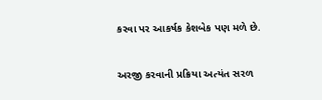કરવા પર આકર્ષક કેશબેક પણ મળે છે.

અરજી કરવાની પ્રક્રિયા અત્યંત સરળ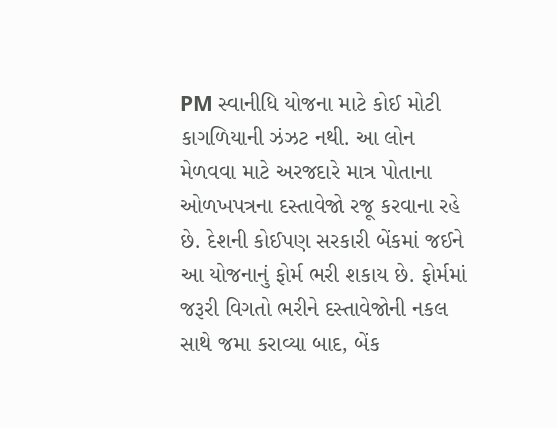PM સ્વાનીધિ યોજના માટે કોઈ મોટી કાગળિયાની ઝંઝટ નથી. આ લોન મેળવવા માટે અરજદારે માત્ર પોતાના ઓળખપત્રના દસ્તાવેજો રજૂ કરવાના રહે છે. દેશની કોઈપણ સરકારી બેંકમાં જઈને આ યોજનાનું ફોર્મ ભરી શકાય છે. ફોર્મમાં જરૂરી વિગતો ભરીને દસ્તાવેજોની નકલ સાથે જમા કરાવ્યા બાદ, બેંક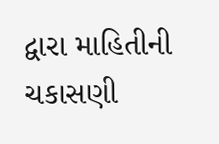દ્વારા માહિતીની ચકાસણી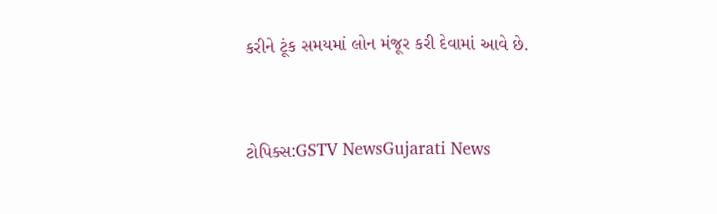કરીને ટૂંક સમયમાં લોન મંજૂર કરી દેવામાં આવે છે.



ટોપિક્સ:GSTV NewsGujarati News